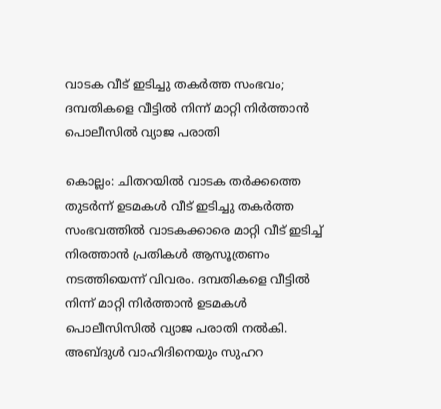വാടക വീട് ഇടിച്ചു തകർത്ത സംഭവം; ദമ്പതികളെ വീട്ടിൽ നിന്ന് മാറ്റി നിർത്താൻ പൊലീസിൽ വ്യാജ പരാതി

കൊല്ലം: ചിതറയിൽ വാടക തർക്കത്തെ തുടർന്ന് ഉടമകൾ വീട് ഇടിച്ചു തകർത്ത സംഭവത്തിൽ വാടകക്കാരെ മാറ്റി വീട് ഇടിച്ച് നിരത്താൻ പ്രതികൾ ആസൂത്രണം നടത്തിയെന്ന് വിവരം. ദമ്പതികളെ വീട്ടിൽ നിന്ന് മാറ്റി നിർത്താൻ ഉടമകൾ പൊലീസിസിൽ വ്യാജ പരാതി നൽകി. അബ്ദുൾ വാഹിദിനെയും സുഹറ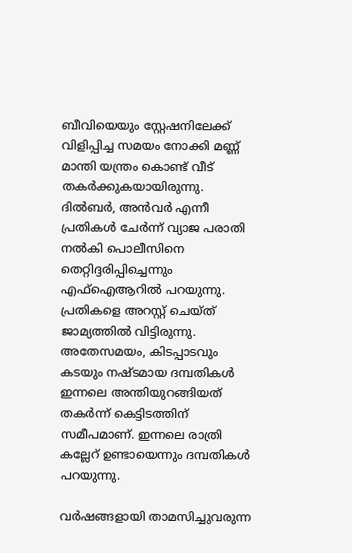ബീവിയെയും സ്റ്റേഷനിലേക്ക് വിളിപ്പിച്ച സമയം നോക്കി മണ്ണ് മാന്തി യന്ത്രം കൊണ്ട് വീട് തകർക്കുകയായിരുന്നു. ദിൽബർ, അൻവർ എന്നീ പ്രതികൾ ചേർന്ന് വ്യാജ പരാതി നൽകി പൊലീസിനെ തെറ്റിദ്ദരിപ്പിച്ചെന്നും എഫ്ഐആറിൽ പറയുന്നു. പ്രതികളെ അറസ്റ്റ് ചെയ്ത് ജാമ്യത്തിൽ വിട്ടിരുന്നു. അതേസമയം, കിടപ്പാടവും കടയും നഷ്‌ടമായ ദമ്പതികൾ ഇന്നലെ അന്തിയുറങ്ങിയത് തകർന്ന് കെട്ടിടത്തിന് സമീപമാണ്. ഇന്നലെ രാത്രി കല്ലേറ് ഉണ്ടായെന്നും ദമ്പതികൾ പറയുന്നു.

വർഷങ്ങളായി താമസിച്ചുവരുന്ന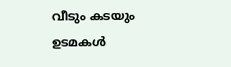വീടും കടയും ഉടമകൾ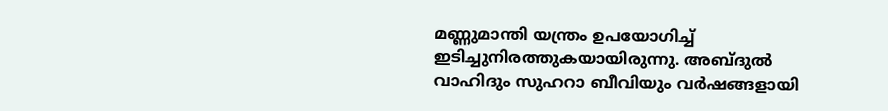മണ്ണുമാന്തി യന്ത്രം ഉപയോഗിച്ച് ഇടിച്ചുനിരത്തുകയായിരുന്നു. അബ്ദുൽ വാഹിദും സുഹറാ ബീവിയും വർഷങ്ങളായി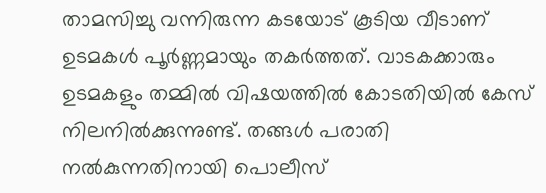താമസിച്ചു വന്നിരുന്ന കടയോട് കൂടിയ വീടാണ് ഉടമകൾ പൂർണ്ണമായും തകർത്തത്. വാടകക്കാരും ഉടമകളും തമ്മിൽ വിഷയത്തിൽ കോടതിയിൽ കേസ് നിലനിൽക്കുന്നുണ്ട്. തങ്ങൾ പരാതി നൽകുന്നതിനായി പൊലീസ്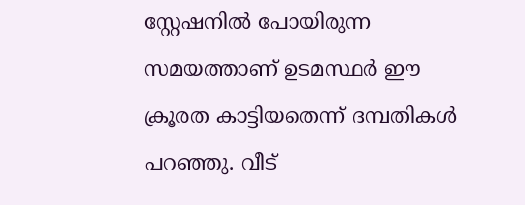സ്റ്റേഷനിൽ പോയിരുന്ന സമയത്താണ് ഉടമസ്ഥർ ഈ ക്രൂരത കാട്ടിയതെന്ന് ദമ്പതികൾ പറഞ്ഞു. വീട്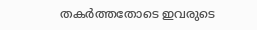തകർത്തതോടെ ഇവരുടെ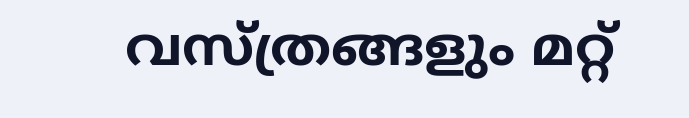വസ്ത്രങ്ങളും മറ്റ്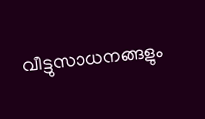വീട്ടുസാധനങ്ങളും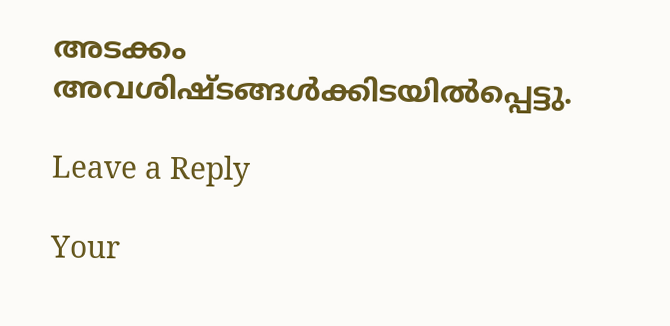അടക്കം അവശിഷ്ടങ്ങൾക്കിടയിൽപ്പെട്ടു.

Leave a Reply

Your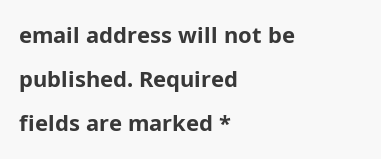email address will not be published. Required fields are marked *